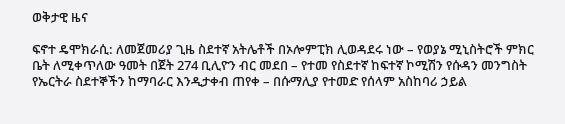ወቅታዊ ዜና

ፍኖተ ዴሞክራሲ: ለመጀመሪያ ጊዜ ስደተኛ አትሌቶች በኦሎምፒክ ሊወዳደሩ ነው – የወያኔ ሚኒስትሮች ምክር ቤት ለሚቀጥለው ዓመት በጀት 274 ቢሊዮን ብር መደበ – የተመ የስደተኛ ከፍተኛ ኮሚሽን የሱዳን መንግስት የኤርትራ ስደተኞችን ከማባራር እንዲታቀብ ጠየቀ – በሱማሊያ የተመድ የሰላም አስከባሪ ኃይል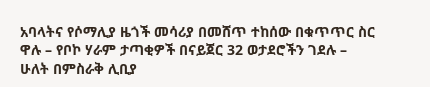አባላትና የሶማሊያ ዜጎች መሳሪያ በመሸጥ ተከሰው በቁጥጥር ስር ዋሉ – የቦኮ ሃራም ታጣቂዎች በናይጀር 32 ወታደሮችን ገደሉ – ሁለት በምስራቅ ሊቢያ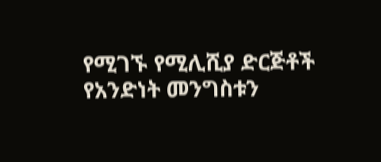የሚገኙ የሚሊሺያ ድርጅቶች የአንድነት መንግስቱን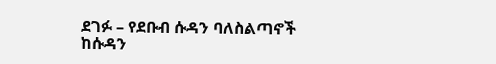ደገፉ – የደቡብ ሱዳን ባለስልጣኖች ከሱዳን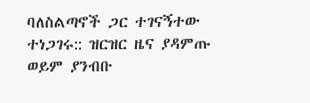ባለስልጣኖች ጋር ተገናኝተው ተነጋገሩ:: ዝርዝር ዜና ያዳምጡ ወይም ያንብቡ